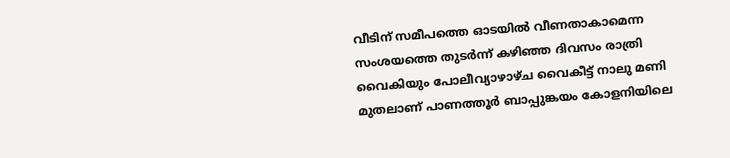വീടിന് സമീപത്തെ ഓടയിൽ വീണതാകാമെന്ന സംശയത്തെ തുടർന്ന് കഴിഞ്ഞ ദിവസം രാത്രി വൈകിയും പോലീവ്യാഴാഴ്ച വൈകീട്ട് നാലു മണി മുതലാണ് പാണത്തൂർ ബാപ്പുങ്കയം കോളനിയിലെ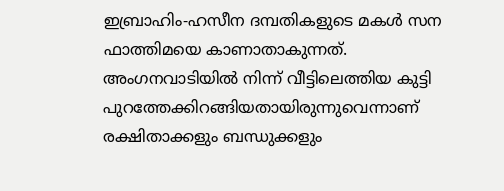ഇബ്രാഹിം-ഹസീന ദമ്പതികളുടെ മകൾ സന ഫാത്തിമയെ കാണാതാകുന്നത്.
അംഗനവാടിയിൽ നിന്ന് വീട്ടിലെത്തിയ കുട്ടി പുറത്തേക്കിറങ്ങിയതായിരുന്നുവെന്നാണ് രക്ഷിതാക്കളും ബന്ധുക്കളും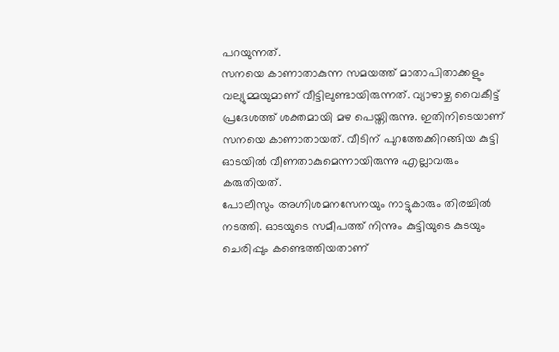പറയുന്നത്.
സനയെ കാണാതാകുന്ന സമയത്ത് മാതാപിതാക്കളും വല്യുമ്മയുമാണ് വീട്ടിലുണ്ടായിരുന്നത്. വ്യാഴാഴ്ച വൈകീട്ട് പ്രദേശത്ത് ശക്തമായി മഴ പെയ്തിരുന്നു. ഇതിനിടെയാണ് സനയെ കാണാതായത്. വീടിന് പുറത്തേക്കിറങ്ങിയ കുട്ടി ഓടയിൽ വീണതാകുമെന്നായിരുന്നു എല്ലാവരും കരുതിയത്.
പോലീസും അഗ്നിശമനസേനയും നാട്ടുകാരും തിരച്ചിൽ നടത്തി. ഓടയുടെ സമീപത്ത് നിന്നും കുട്ടിയുടെ കുടയും ചെരിപ്പും കണ്ടെത്തിയതാണ്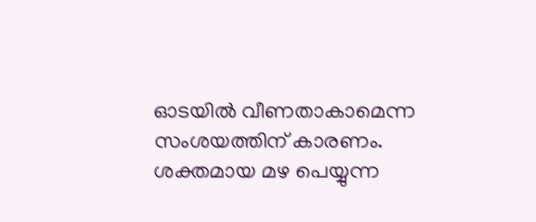ഓടയിൽ വീണതാകാമെന്ന സംശയത്തിന് കാരണം. ശക്തമായ മഴ പെയ്യുന്ന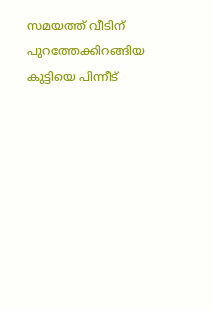സമയത്ത് വീടിന് പുറത്തേക്കിറങ്ങിയ കുട്ടിയെ പിന്നീട്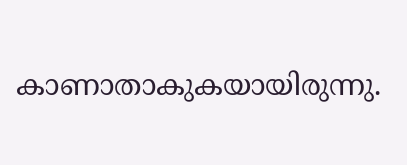കാണാതാകുകയായിരുന്നു.